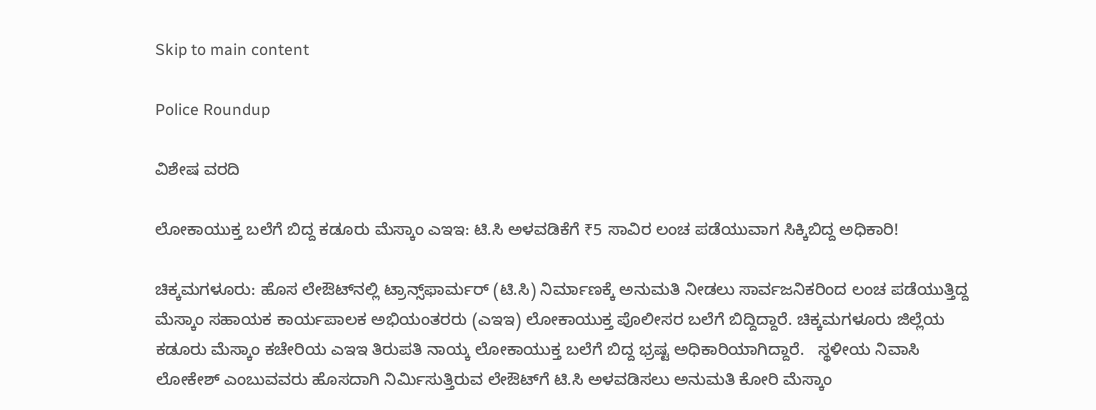Skip to main content

Police Roundup

ವಿಶೇಷ ವರದಿ

ಲೋಕಾಯುಕ್ತ ಬಲೆಗೆ ಬಿದ್ದ ಕಡೂರು ಮೆಸ್ಕಾಂ ಎಇಇ: ಟಿ.ಸಿ ಅಳವಡಿಕೆಗೆ ₹5 ಸಾವಿರ ಲಂಚ ಪಡೆಯುವಾಗ ಸಿಕ್ಕಿಬಿದ್ದ ಅಧಿಕಾರಿ!

ಚಿಕ್ಕಮಗಳೂರು: ಹೊಸ ಲೇಔಟ್‌ನಲ್ಲಿ ಟ್ರಾನ್ಸ್‌ಫಾರ್ಮರ್ (ಟಿ.ಸಿ) ನಿರ್ಮಾಣಕ್ಕೆ ಅನುಮತಿ ನೀಡಲು ಸಾರ್ವಜನಿಕರಿಂದ ಲಂಚ ಪಡೆಯುತ್ತಿದ್ದ ಮೆಸ್ಕಾಂ ಸಹಾಯಕ ಕಾರ್ಯಪಾಲಕ ಅಭಿಯಂತರರು (ಎಇಇ) ಲೋಕಾಯುಕ್ತ ಪೊಲೀಸರ ಬಲೆಗೆ ಬಿದ್ದಿದ್ದಾರೆ. ಚಿಕ್ಕಮಗಳೂರು ಜಿಲ್ಲೆಯ ಕಡೂರು ಮೆಸ್ಕಾಂ ಕಚೇರಿಯ ಎಇಇ ತಿರುಪತಿ ನಾಯ್ಕ ಲೋಕಾಯುಕ್ತ ಬಲೆಗೆ ಬಿದ್ದ ಭ್ರಷ್ಟ ಅಧಿಕಾರಿಯಾಗಿದ್ದಾರೆ.   ಸ್ಥಳೀಯ ನಿವಾಸಿ ಲೋಕೇಶ್ ಎಂಬುವವರು ಹೊಸದಾಗಿ ನಿರ್ಮಿಸುತ್ತಿರುವ ಲೇಔಟ್‌ಗೆ ಟಿ.ಸಿ ಅಳವಡಿಸಲು ಅನುಮತಿ ಕೋರಿ ಮೆಸ್ಕಾಂ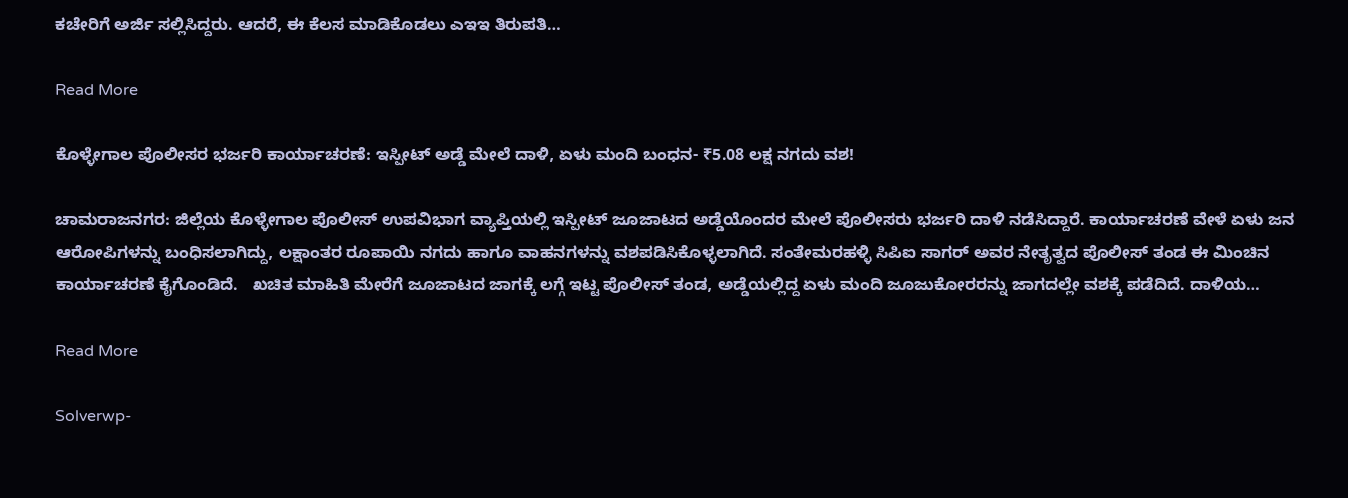ಕಚೇರಿಗೆ ಅರ್ಜಿ ಸಲ್ಲಿಸಿದ್ದರು. ಆದರೆ, ಈ ಕೆಲಸ ಮಾಡಿಕೊಡಲು ಎಇಇ ತಿರುಪತಿ…

Read More

ಕೊಳ್ಳೇಗಾಲ ಪೊಲೀಸರ ಭರ್ಜರಿ ಕಾರ್ಯಾಚರಣೆ: ಇಸ್ಪೀಟ್ ಅಡ್ಡೆ ಮೇಲೆ ದಾಳಿ, ಏಳು ಮಂದಿ ಬಂಧನ- ₹5.08 ಲಕ್ಷ ನಗದು ವಶ!

ಚಾಮರಾಜನಗರ: ಜಿಲ್ಲೆಯ ಕೊಳ್ಳೇಗಾಲ ಪೊಲೀಸ್ ಉಪವಿಭಾಗ ವ್ಯಾಪ್ತಿಯಲ್ಲಿ ಇಸ್ಪೀಟ್ ಜೂಜಾಟದ ಅಡ್ಡೆಯೊಂದರ ಮೇಲೆ ಪೊಲೀಸರು ಭರ್ಜರಿ ದಾಳಿ ನಡೆಸಿದ್ದಾರೆ. ಕಾರ್ಯಾಚರಣೆ ವೇಳೆ ಏಳು ಜನ ಆರೋಪಿಗಳನ್ನು ಬಂಧಿಸಲಾಗಿದ್ದು, ಲಕ್ಷಾಂತರ ರೂಪಾಯಿ ನಗದು ಹಾಗೂ ವಾಹನಗಳನ್ನು ವಶಪಡಿಸಿಕೊಳ್ಳಲಾಗಿದೆ. ಸಂತೇಮರಹಳ್ಳಿ ಸಿಪಿಐ ಸಾಗರ್ ಅವರ ನೇತೃತ್ವದ ಪೊಲೀಸ್ ತಂಡ ಈ ಮಿಂಚಿನ ಕಾರ್ಯಾಚರಣೆ ಕೈಗೊಂಡಿದೆ.   ಖಚಿತ ಮಾಹಿತಿ ಮೇರೆಗೆ ಜೂಜಾಟದ ಜಾಗಕ್ಕೆ ಲಗ್ಗೆ ಇಟ್ಟ ಪೊಲೀಸ್ ತಂಡ, ಅಡ್ಡೆಯಲ್ಲಿದ್ದ ಏಳು ಮಂದಿ ಜೂಜುಕೋರರನ್ನು ಜಾಗದಲ್ಲೇ ವಶಕ್ಕೆ ಪಡೆದಿದೆ. ದಾಳಿಯ…

Read More

Solverwp-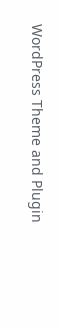WordPress Theme and Plugin